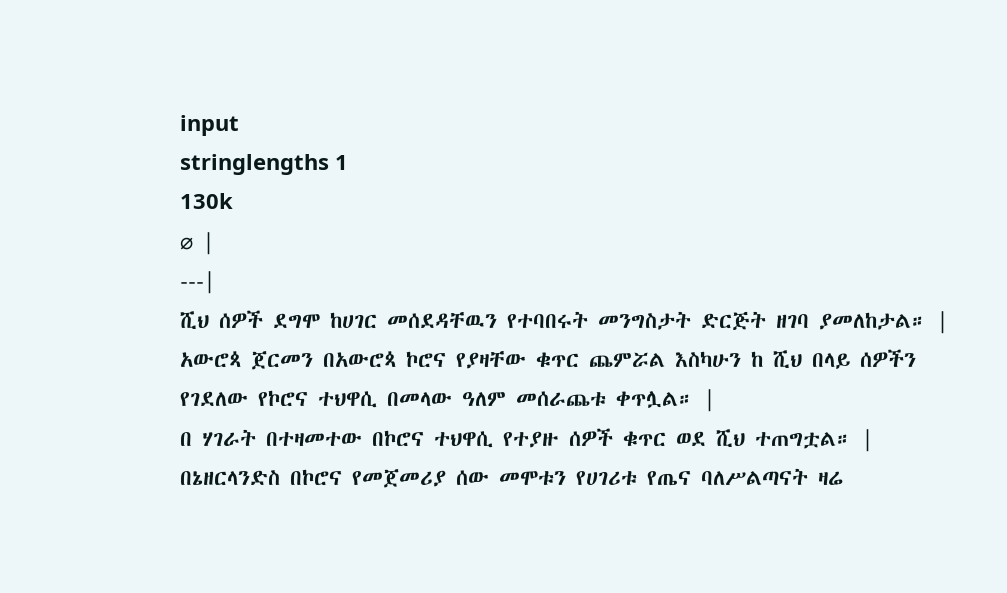input
stringlengths 1
130k
⌀ |
---|
ሺህ ሰዎች ደግሞ ከሀገር መሰደዳቸዉን የተባበሩት መንግስታት ድርጅት ዘገባ ያመለከታል። |
አውሮጳ ጀርመን በአውሮጳ ኮሮና የያዛቸው ቁጥር ጨምሯል እስካሁን ከ ሺህ በላይ ሰዎችን የገደለው የኮሮና ተህዋሲ በመላው ዓለም መሰራጨቱ ቀጥሏል። |
በ ሃገራት በተዛመተው በኮሮና ተህዋሲ የተያዙ ሰዎች ቁጥር ወደ ሺህ ተጠግቷል። |
በኔዘርላንድስ በኮሮና የመጀመሪያ ሰው መሞቱን የሀገሪቱ የጤና ባለሥልጣናት ዛሬ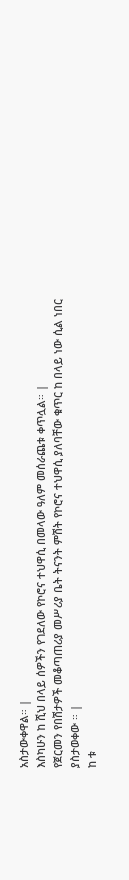አስታውቀዋል። |
እስካሁን ከ ሺህ በላይ ሰዎችን የገደለው የኮሮና ተህዋሲ በመላው ዓለም መሰራጨቱ ቀጥሏል። |
የጀርመን የበሽታዎች መቆጣጠሪያ መሥሪያ ቤት ትናንት ምሽት የኮሮና ተህዋሲ ያለባቸው ቁጥር ከ በላይ ነው ሲል ነበር ያስታወቀው ። |
ከ ቱ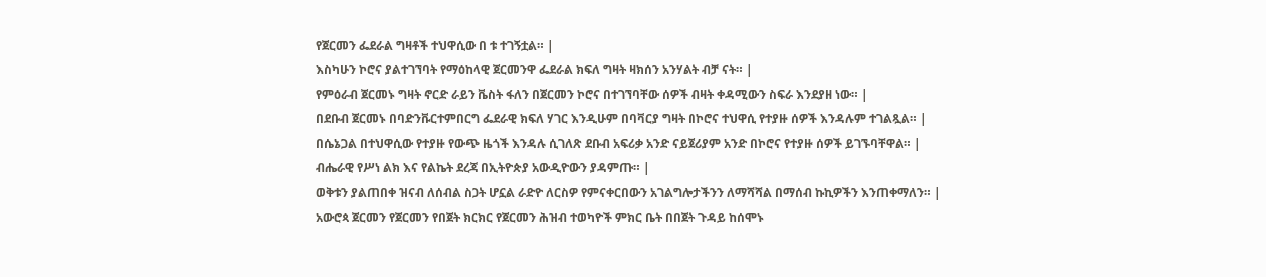የጀርመን ፌደራል ግዛቶች ተህዋሲው በ ቱ ተገኝቷል። |
እስካሁን ኮሮና ያልተገኘባት የማዕከላዊ ጀርመንዋ ፌደራል ክፍለ ግዛት ዛክሰን አንሃልት ብቻ ናት። |
የምዕራብ ጀርመኑ ግዛት ኖርድ ራይን ቬስት ፋለን በጀርመን ኮሮና በተገኘባቸው ሰዎች ብዛት ቀዳሚውን ስፍራ እንደያዘ ነው። |
በደቡብ ጀርመኑ በባድንቩርተምበርግ ፌደራዊ ክፍለ ሃገር እንዲሁም በባቫርያ ግዛት በኮሮና ተህዋሲ የተያዙ ሰዎች እንዳሉም ተገልጿል። |
በሴኔጋል በተህዋሲው የተያዙ የውጭ ዜጎች እንዳሉ ሲገለጽ ደቡብ አፍሪቃ አንድ ናይጀሪያም አንድ በኮሮና የተያዙ ሰዎች ይገኙባቸዋል። |
ብሔራዊ የሥነ ልክ እና የልኬት ደረጃ በኢትዮጵያ አውዲዮውን ያዳምጡ። |
ወቅቱን ያልጠበቀ ዝናብ ለሰብል ስጋት ሆኗል ራድዮ ለርስዎ የምናቀርበውን አገልግሎታችንን ለማሻሻል በማሰብ ኩኪዎችን እንጠቀማለን። |
አውሮጳ ጀርመን የጀርመን የበጀት ክርክር የጀርመን ሕዝብ ተወካዮች ምክር ቤት በበጀት ጉዳይ ከሰሞኑ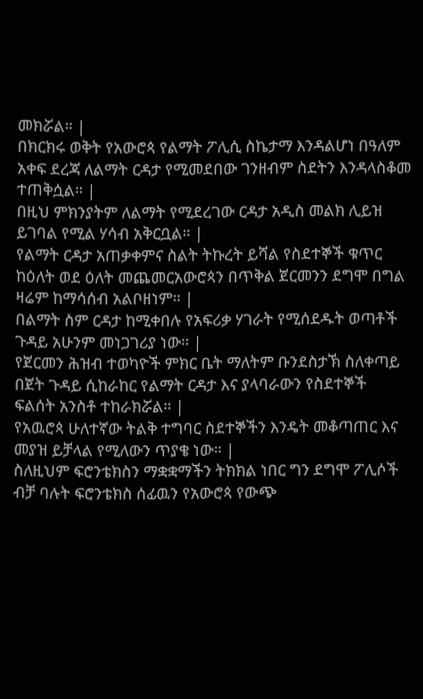መክሯል። |
በክርክሩ ወቅት የአውሮጳ የልማት ፖሊሲ ስኬታማ እንዳልሆነ በዓለም አቀፍ ደረጃ ለልማት ርዳታ የሚመደበው ገንዘብም ስደትን እንዳላስቆመ ተጠቅሷል። |
በዚህ ምክንያትም ለልማት የሚደረገው ርዳታ አዲስ መልክ ሊይዝ ይገባል የሚል ሃሳብ አቅርቧል። |
የልማት ርዳታ አጠቃቀምና ስልት ትኩረት ይሻል የስደተኞች ቁጥር ከዕለት ወደ ዕለት መጨመርአውሮጳን በጥቅል ጀርመንን ደግሞ በግል ዛሬም ከማሳሰብ አልቦዘነም። |
በልማት ስም ርዳታ ከሚቀበሉ የአፍሪቃ ሃገራት የሚሰደዱት ወጣቶች ጉዳይ አሁንም መነጋገሪያ ነው። |
የጀርመን ሕዝብ ተወካዮች ምክር ቤት ማለትም ቡንደስታኽ ስለቀጣይ በጀት ጉዳይ ሲከራከር የልማት ርዳታ እና ያላባራውን የስደተኞች ፍልሰት አንስቶ ተከራክሯል። |
የአዉሮጳ ሁለተኛው ትልቅ ተግባር ስደተኞችን እንዴት መቆጣጠር እና መያዝ ይቻላል የሚለውን ጥያቄ ነው። |
ስለዚህም ፍሮንቴክስን ማቋቋማችን ትክክል ነበር ግን ደግሞ ፖሊሶች ብቻ ባሉት ፍሮንቴክስ ሰፊዉን የአውሮጳ የውጭ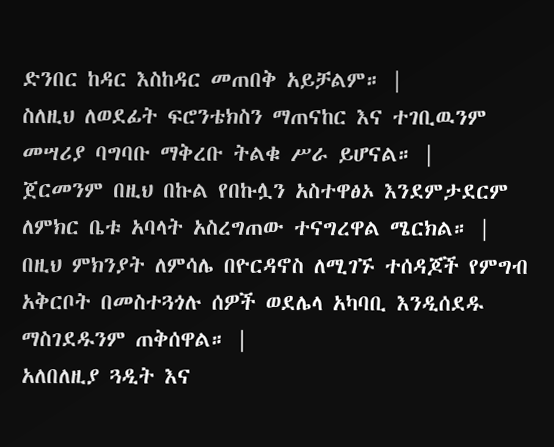ድንበር ከዳር እስከዳር መጠበቅ አይቻልም። |
ስለዚህ ለወደፊት ፍሮንቴክስን ማጠናከር እና ተገቢዉንም መሣሪያ ባግባቡ ማቅረቡ ትልቁ ሥራ ይሆናል። |
ጀርመንም በዚህ በኩል የበኩሏን አስተዋፅኦ እንደምታደርም ለምክር ቤቱ አባላት አስረግጠው ተናግረዋል ሜርክል። |
በዚህ ምክንያት ለምሳሌ በዮርዳኖስ ለሚገኙ ተሰዳጆች የምግብ አቅርቦት በመስተጓጎሉ ሰዎች ወደሌላ አካባቢ እንዲሰደዱ ማስገደዱንም ጠቅሰዋል። |
አለበለዚያ ጓዲት እና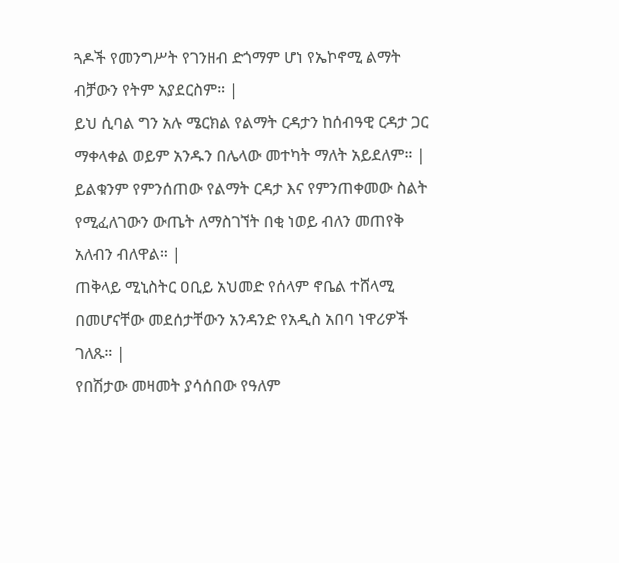ጓዶች የመንግሥት የገንዘብ ድጎማም ሆነ የኤኮኖሚ ልማት ብቻውን የትም አያደርስም። |
ይህ ሲባል ግን አሉ ሜርክል የልማት ርዳታን ከሰብዓዊ ርዳታ ጋር ማቀላቀል ወይም አንዱን በሌላው መተካት ማለት አይደለም። |
ይልቁንም የምንሰጠው የልማት ርዳታ እና የምንጠቀመው ስልት የሚፈለገውን ውጤት ለማስገኘት በቂ ነወይ ብለን መጠየቅ አለብን ብለዋል። |
ጠቅላይ ሚኒስትር ዐቢይ አህመድ የሰላም ኖቤል ተሸላሚ በመሆናቸው መደሰታቸውን አንዳንድ የአዲስ አበባ ነዋሪዎች ገለጹ። |
የበሽታው መዛመት ያሳሰበው የዓለም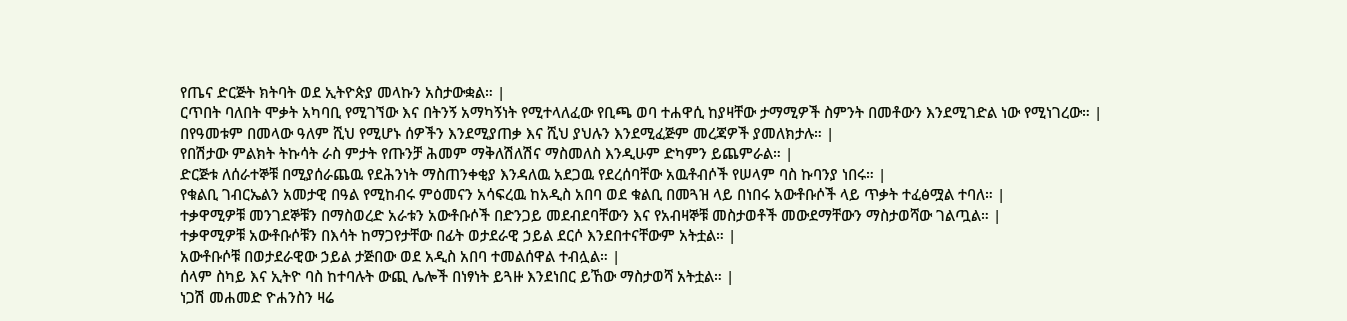የጤና ድርጅት ክትባት ወደ ኢትዮጵያ መላኩን አስታውቋል። |
ርጥበት ባለበት ሞቃት አካባቢ የሚገኘው እና በትንኝ አማካኝነት የሚተላለፈው የቢጫ ወባ ተሐዋሲ ከያዛቸው ታማሚዎች ስምንት በመቶውን እንደሚገድል ነው የሚነገረው። |
በየዓመቱም በመላው ዓለም ሺህ የሚሆኑ ሰዎችን እንደሚያጠቃ እና ሺህ ያህሉን እንደሚፈጅም መረጃዎች ያመለክታሉ። |
የበሽታው ምልክት ትኩሳት ራስ ምታት የጡንቻ ሕመም ማቅለሽለሽና ማስመለስ እንዲሁም ድካምን ይጨምራል። |
ድርጅቱ ለሰራተኞቹ በሚያሰራጨዉ የደሕንነት ማስጠንቀቂያ እንዳለዉ አደጋዉ የደረሰባቸው አዉቶብሶች የሠላም ባስ ኩባንያ ነበሩ። |
የቁልቢ ገብርኤልን አመታዊ በዓል የሚከብሩ ምዕመናን አሳፍረዉ ከአዲስ አበባ ወደ ቁልቢ በመጓዝ ላይ በነበሩ አውቶቡሶች ላይ ጥቃት ተፈፅሟል ተባለ። |
ተቃዋሚዎቹ መንገደኞቹን በማስወረድ አራቱን አውቶቡሶች በድንጋይ መደብደባቸውን እና የአብዛኞቹ መስታወቶች መውደማቸውን ማስታወሻው ገልጧል። |
ተቃዋሚዎቹ አውቶቡሶቹን በእሳት ከማጋየታቸው በፊት ወታደራዊ ኃይል ደርሶ እንደበተናቸውም አትቷል። |
አውቶቡሶቹ በወታደራዊው ኃይል ታጅበው ወደ አዲስ አበባ ተመልሰዋል ተብሏል። |
ሰላም ስካይ እና ኢትዮ ባስ ከተባሉት ውጪ ሌሎች በነፃነት ይጓዙ እንደነበር ይኸው ማስታወሻ አትቷል። |
ነጋሽ መሐመድ ዮሐንስን ዛሬ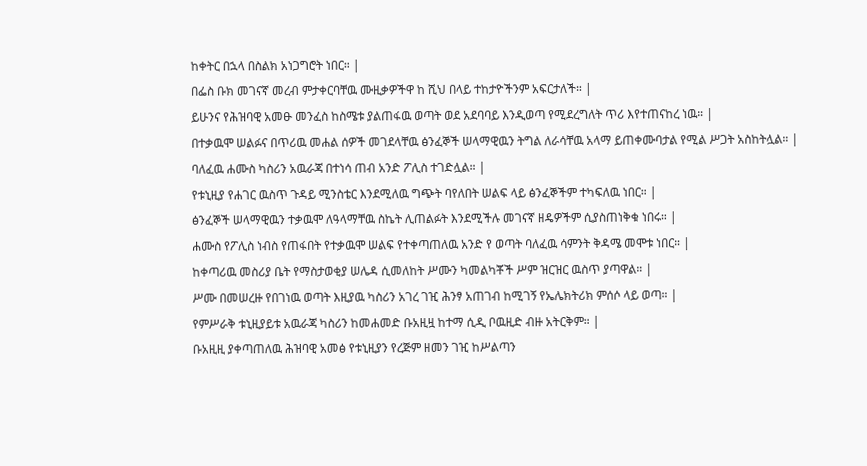ከቀትር በኋላ በስልክ አነጋግሮት ነበር። |
በፌስ ቡክ መገናኛ መረብ ምታቀርባቸዉ ሙዚቃዎችዋ ከ ሺህ በላይ ተከታዮችንም አፍርታለች። |
ይሁንና የሕዝባዊ አመፁ መንፈስ ከስሜቱ ያልጠፋዉ ወጣት ወደ አደባባይ እንዲወጣ የሚደረግለት ጥሪ እየተጠናከረ ነዉ። |
በተቃዉሞ ሠልፉና በጥሪዉ መሐል ሰዎች መገደላቸዉ ፅንፈኞች ሠላማዊዉን ትግል ለራሳቸዉ አላማ ይጠቀሙባታል የሚል ሥጋት አስከትሏል። |
ባለፈዉ ሐሙስ ካስሪን አዉራጃ በተነሳ ጠብ አንድ ፖሊስ ተገድሏል። |
የቱኒዚያ የሐገር ዉስጥ ጉዳይ ሚንስቴር እንደሚለዉ ግጭት ባየለበት ሠልፍ ላይ ፅንፈኞችም ተካፍለዉ ነበር። |
ፅንፈኞች ሠላማዊዉን ተቃዉሞ ለዓላማቸዉ ስኬት ሊጠልፉት እንደሚችሉ መገናኛ ዘዴዎችም ሲያስጠነቅቁ ነበሩ። |
ሐሙስ የፖሊስ ነብስ የጠፋበት የተቃዉሞ ሠልፍ የተቀጣጠለዉ አንድ የ ወጣት ባለፈዉ ሳምንት ቅዳሜ መሞቱ ነበር። |
ከቀጣሪዉ መስሪያ ቤት የማስታወቂያ ሠሌዳ ሲመለከት ሥሙን ካመልካቾች ሥም ዝርዝር ዉስጥ ያጣዋል። |
ሥሙ በመሠረዙ የበገነዉ ወጣት እዚያዉ ካስሪን አገረ ገዢ ሕንፃ አጠገብ ከሚገኝ የኤሌክትሪክ ምሰሶ ላይ ወጣ። |
የምሥራቅ ቱኒዚያይቱ አዉራጃ ካስሪን ከመሐመድ ቡአዚዟ ከተማ ሲዲ ቦዉዚድ ብዙ አትርቅም። |
ቡአዚዚ ያቀጣጠለዉ ሕዝባዊ አመፅ የቱኒዚያን የረጅም ዘመን ገዢ ከሥልጣን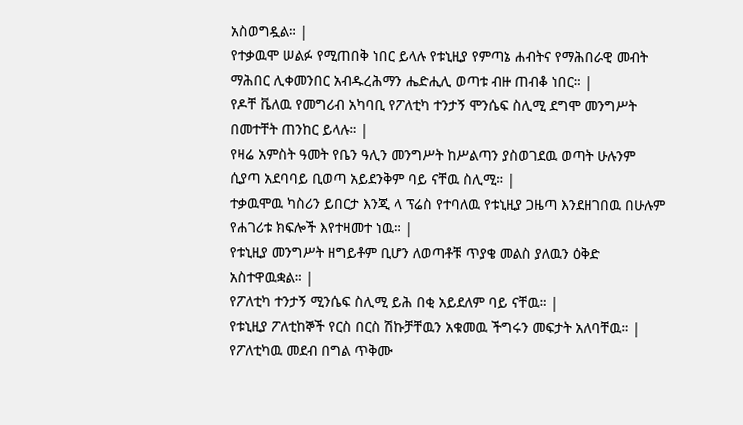አስወግዷል። |
የተቃዉሞ ሠልፉ የሚጠበቅ ነበር ይላሉ የቱኒዚያ የምጣኔ ሐብትና የማሕበራዊ መብት ማሕበር ሊቀመንበር አብዱረሕማን ሔድሒሊ ወጣቱ ብዙ ጠብቆ ነበር። |
የዶቸ ቬለዉ የመግሪብ አካባቢ የፖለቲካ ተንታኝ ሞንሴፍ ስሊሚ ደግሞ መንግሥት በመተቸት ጠንከር ይላሉ። |
የዛሬ አምስት ዓመት የቤን ዓሊን መንግሥት ከሥልጣን ያስወገደዉ ወጣት ሁሉንም ሲያጣ አደባባይ ቢወጣ አይደንቅም ባይ ናቸዉ ስሊሚ። |
ተቃዉሞዉ ካስሪን ይበርታ እንጂ ላ ፕሬስ የተባለዉ የቱኒዚያ ጋዜጣ እንደዘገበዉ በሁሉም የሐገሪቱ ክፍሎች እየተዛመተ ነዉ። |
የቱኒዚያ መንግሥት ዘግይቶም ቢሆን ለወጣቶቹ ጥያቄ መልስ ያለዉን ዕቅድ አስተዋዉቋል። |
የፖለቲካ ተንታኝ ሚንሴፍ ስሊሚ ይሕ በቂ አይደለም ባይ ናቸዉ። |
የቱኒዚያ ፖለቲከኞች የርስ በርስ ሽኩቻቸዉን አቁመዉ ችግሩን መፍታት አለባቸዉ። |
የፖለቲካዉ መደብ በግል ጥቅሙ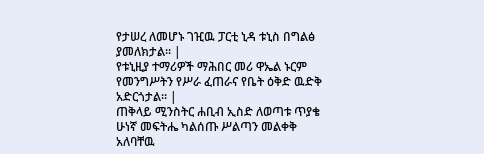የታሠረ ለመሆኑ ገዢዉ ፓርቲ ኒዳ ቱኒስ በግልፅ ያመለክታል። |
የቱኒዚያ ተማሪዎች ማሕበር መሪ ዋኤል ኑርም የመንግሥትን የሥራ ፈጠራና የቤት ዕቅድ ዉድቅ አድርጎታል። |
ጠቅላይ ሚንስትር ሐቢብ ኢስድ ለወጣቱ ጥያቄ ሁነኛ መፍትሔ ካልሰጡ ሥልጣን መልቀቅ አለባቸዉ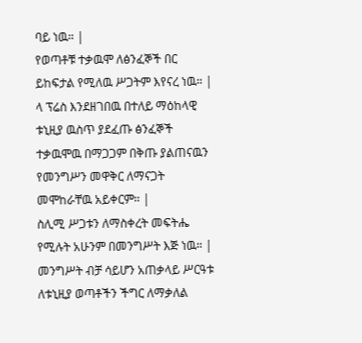ባይ ነዉ። |
የወጣቶቹ ተቃዉሞ ለፅንፈኞች በር ይከፍታል የሚለዉ ሥጋትም እየናረ ነዉ። |
ላ ፕሬስ እንደዘገበዉ በተለይ ማዕከላዊ ቱኒዚያ ዉስጥ ያደፈጡ ፅንፈኞች ተቃዉሞዉ በማጋጋም በቅጡ ያልጠናዉን የመንግሥን መዋቅር ለማናጋት መሞከራቸዉ አይቀርም። |
ስሊሚ ሥጋቱን ለማስቀረት መፍትሔ የሚሉት አሁንም በመንግሥት እጅ ነዉ። |
መንግሥት ብቻ ሳይሆን አጠቃላይ ሥርዓቱ ለቱኒዚያ ወጣቶችን ችግር ለማቃለል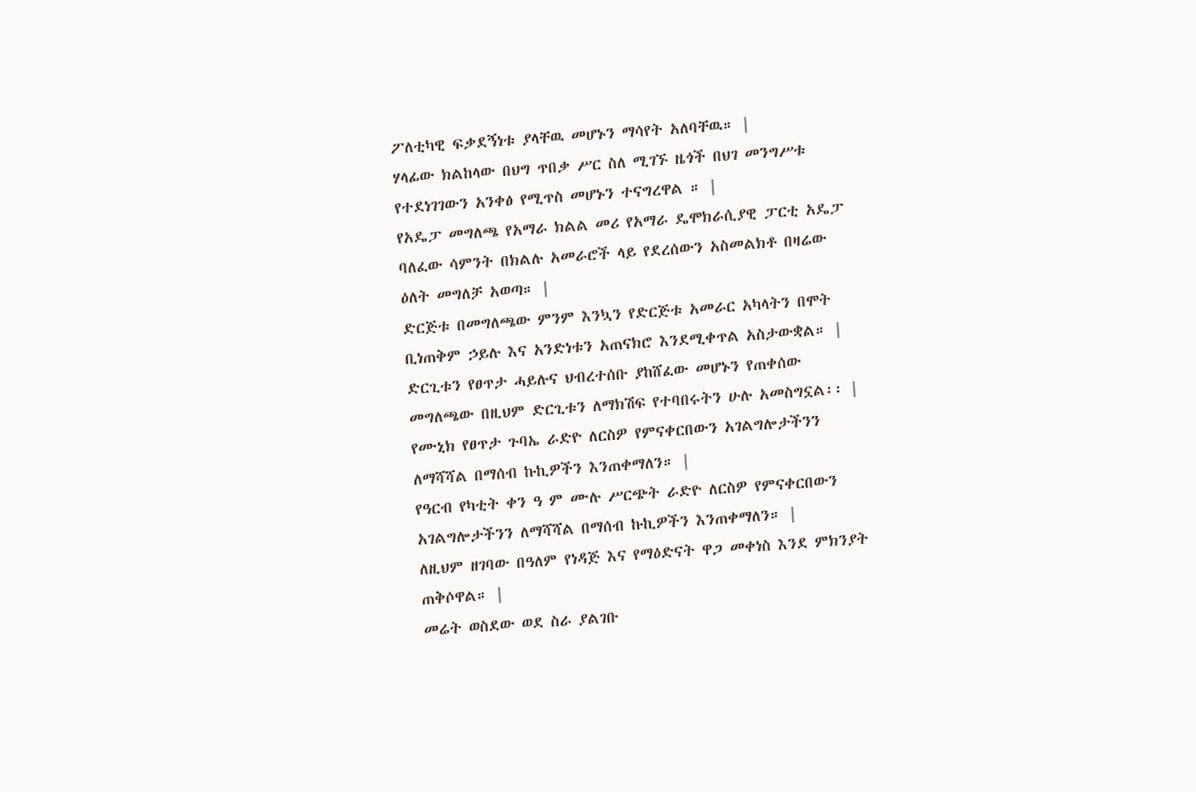ፖለቲካዊ ፍቃደኝነቱ ያላቸዉ መሆኑን ማሳየት አለባቸዉ። |
ሃላፊው ክልከላው በህግ ጥበቃ ሥር ስለ ሚገኙ ዜጎች በህገ መንግሥቱ የተደነገገውን አንቀፅ የሚጥስ መሆኑን ተናግረዋል ። |
የአዴፓ መግለጫ የአማራ ክልል መሪ የአማራ ዴሞክራሲያዊ ፓርቲ አዴፓ ባለፈው ሳምንት በክልሉ አመራሮች ላይ የደረሰውን አስመልክቶ በዛሬው ዕለት መግለቻ አወጣ። |
ድርጅቱ በመግለጫው ምንም እንኳን የድርጅቱ አመራር አካላትን በሞት ቢነጠቅም ኃይሉ እና አንድነቱን አጠናክሮ እንደሚቀጥል አስታውቋል። |
ድርጊቱን የፀጥታ ሓይሉና ህብረተሰቡ ያከሸፈው መሆኑን የጠቀሰው መግለጫው በዚህም ድርጊቱን ለማክሽፍ የተባበሩትን ሁሉ አመስግኗል፡፡ |
የሙኒክ የፀጥታ ጉባኤ ራድዮ ለርስዎ የምናቀርበውን አገልግሎታችንን ለማሻሻል በማሰብ ኩኪዎችን እንጠቀማለን። |
የዓርብ የካቲት ቀን ዓ ም ሙሉ ሥርጭት ራድዮ ለርስዎ የምናቀርበውን አገልግሎታችንን ለማሻሻል በማሰብ ኩኪዎችን እንጠቀማለን። |
ለዚህም ዘገባው በዓለም የነዳጅ እና የማዕድናት ዋጋ መቀነስ እንደ ምክንያት ጠቅሶዋል። |
መሬት ወስደው ወደ ስራ ያልገቡ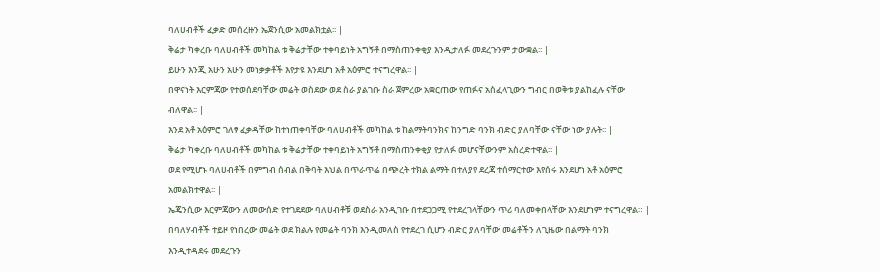ባለሀብቶች ፈቃድ መሰረዙን ኤጀንሲው አመልክቷል፡፡ |
ቅሬታ ካቀረቡ ባለሀብቶች መካከል ቱ ቅሬታቸው ተቀባይነት አግኝቶ በማስጠንቀቂያ እንዲታለፉ መደረጉንም ታውቋል፡፡ |
ይሁን እንጂ አሁን አሁን መነቃቃቶች እየታዩ እንደሆነ አቶ አዕምሮ ተናግረዋል፡፡ |
በዋናነት እርምጃው የተወሰደባቸው መሬት ወስደው ወደ ስራ ያልገቡ ስራ ጀምረው አቋርጠው የጠፉና አስፈላጊውን ግብር በወቅቱ ያልከፈሉ ናቸው ብለዋል፡፡ |
እንደ አቶ አዕምሮ ገለፃ ፈቃዳቸው ከተነጠቀባቸው ባለሀብቶች መካከል ቱ ከልማትባንክና ከንግድ ባንክ ብድር ያለባቸው ናቸው ነው ያሉት፡፡ |
ቅሬታ ካቀረቡ ባለሀብቶች መካከል ቱ ቅሬታቸው ተቀባይነት አግኝቶ በማስጠንቀቂያ የታለፉ መሆናቸውንም አስረድተዋል፡፡ |
ወደ የሚሆኑ ባለሀብቶች በምግብ ሰብል በቅባት እህል በጥራጥሬ በጭረት ተክል ልማት በተለያየ ደረጃ ተሰማርተው እየሰሩ እንደሆነ አቶ አዕምሮ አመልክተዋል፡፡ |
ኤጄንሲው እርምጃውን ለመውሰድ የተገደደው ባለሀብቶቹ ወደስራ አንዲገቡ በተደጋጋሚ የተደረገላቸውን ጥሪ ባለመቀበላቸው እንደሆነም ተናግረዋል። |
በባለሃብቶች ተይዞ የነበረው መሬት ወደ ክልሉ የመሬት ባንክ እንዲመለስ የተደረገ ሲሆን ብድር ያለባቸው መሬቶችን ለጊዜው በልማት ባንክ እንዲተዳደሩ መደረጉን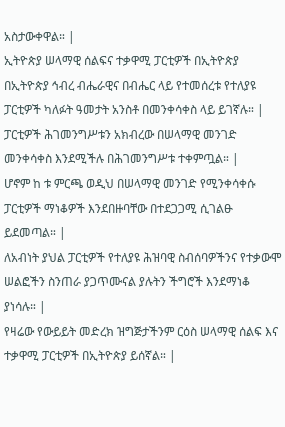አስታውቀዋል። |
ኢትዮጵያ ሠላማዊ ሰልፍና ተቃዋሚ ፓርቲዎች በኢትዮጵያ በኢትዮጵያ ኅብረ ብሔራዊና በብሔር ላይ የተመሰረቱ የተለያዩ ፓርቲዎች ካለፉት ዓመታት አንስቶ በመንቀሳቀስ ላይ ይገኛሉ። |
ፓርቲዎች ሕገመንግሥቱን አክብረው በሠላማዊ መንገድ መንቀሳቀስ እንደሚችሉ በሕገመንግሥቱ ተቀምጧል። |
ሆኖም ከ ቱ ምርጫ ወዲህ በሠላማዊ መንገድ የሚንቀሳቀሱ ፓርቲዎች ማነቆዎች እንደበዙባቸው በተደጋጋሚ ሲገልፁ ይደመጣል። |
ለአብነት ያህል ፓርቲዎች የተለያዩ ሕዝባዊ ስብሰባዎችንና የተቃውሞ ሠልፎችን ስንጠራ ያጋጥሙናል ያሉትን ችግሮች እንደማነቆ ያነሳሉ። |
የዛሬው የውይይት መድረክ ዝግጅታችንም ርዕስ ሠላማዊ ሰልፍ እና ተቃዋሚ ፓርቲዎች በኢትዮጵያ ይሰኛል። |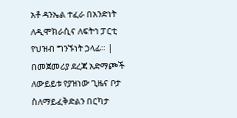አቶ ዳንኤል ተፈራ በአንድነት ለዲሞክራሲና ለፍትኅ ፓርቲ የህዝብ ግንኙነት ኃላፊ። |
በመጀመሪያ ደረጃ አድማጮች ለውይይቱ የያዝነው ጊዜና ቦታ ስለማይፈቅድልን በርካታ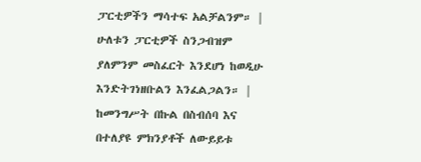ፓርቲዎችን ማሳተፍ አልቻልንም። |
ሁለቱን ፓርቲዎች ስንጋብዝም ያለምንም መስፈርት እንደሆነ ከወዲሁ እንድትገነዘቡልን እንፈልጋልን። |
ከመንግሥት በኩል በስብሰባ እና በተለያዩ ምክንያቶች ለውይይቱ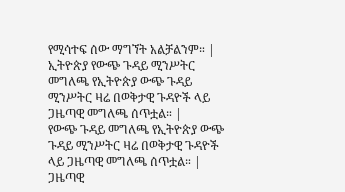የሚሳተፍ ሰው ማግኘት አልቻልንም። |
ኢትዮጵያ የውጭ ጉዳይ ሚንሥትር መግለጫ የኢትዮጵያ ውጭ ጉዳይ ሚንሥትር ዛሬ በወቅታዊ ጉዳዮች ላይ ጋዜጣዊ መግለጫ ሰጥቷል። |
የውጭ ጉዳይ መግለጫ የኢትዮጵያ ውጭ ጉዳይ ሚንሥትር ዛሬ በወቅታዊ ጉዳዮች ላይ ጋዜጣዊ መግለጫ ሰጥቷል። |
ጋዜጣዊ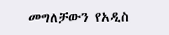መግለቻውን የአዲስ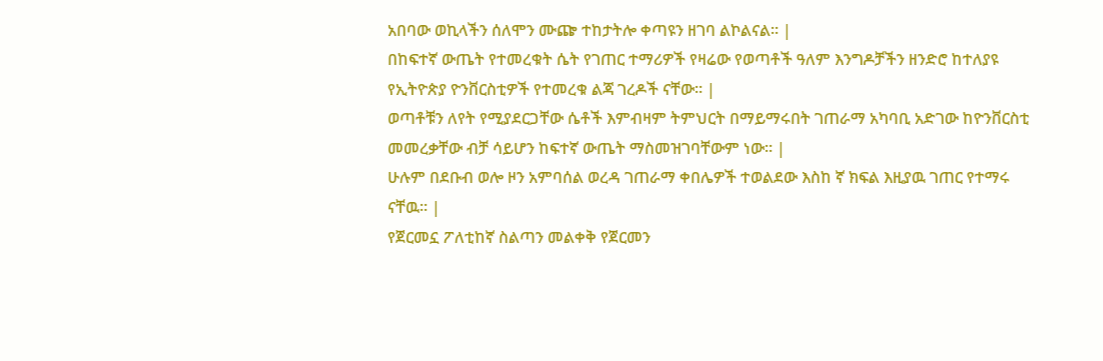አበባው ወኪላችን ሰለሞን ሙጬ ተከታትሎ ቀጣዩን ዘገባ ልኮልናል። |
በከፍተኛ ውጤት የተመረቁት ሴት የገጠር ተማሪዎች የዛሬው የወጣቶች ዓለም እንግዶቻችን ዘንድሮ ከተለያዩ የኢትዮጵያ ዮንቨርስቲዎች የተመረቁ ልጃ ገረዶች ናቸው። |
ወጣቶቹን ለየት የሚያደርጋቸው ሴቶች እምብዛም ትምህርት በማይማሩበት ገጠራማ አካባቢ አድገው ከዮንቨርስቲ መመረቃቸው ብቻ ሳይሆን ከፍተኛ ውጤት ማስመዝገባቸውም ነው። |
ሁሉም በደቡብ ወሎ ዞን አምባሰል ወረዳ ገጠራማ ቀበሌዎች ተወልደው እስከ ኛ ክፍል እዚያዉ ገጠር የተማሩ ናቸዉ። |
የጀርመኗ ፖለቲከኛ ስልጣን መልቀቅ የጀርመን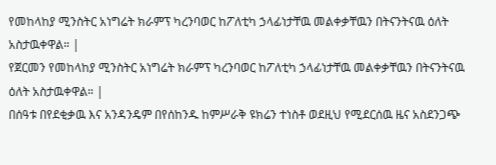የመከላከያ ሚንስትር አነግሬት ክራምፕ ካረንባወር ከፖለቲካ ኃላፊነታቸዉ መልቀቃቸዉን በትናንትናዉ ዕለት አስታዉቀዋል። |
የጀርመን የመከላከያ ሚንስትር አነግሬት ክራምፕ ካረንባወር ከፖለቲካ ኃላፊነታቸዉ መልቀቃቸዉን በትናንትናዉ ዕለት አስታዉቀዋል። |
በሰዓቱ በየደቂቃዉ እና አንዳንዴም በየሰከንዱ ከምሥራቅ ዩክሬን ተነስቶ ወደዚህ የሚደርሰዉ ዜና አስደንጋጭ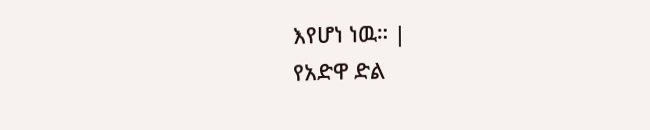እየሆነ ነዉ። |
የአድዋ ድል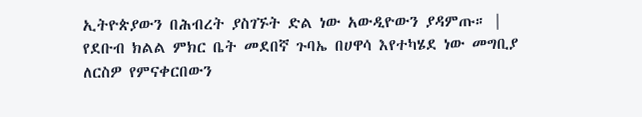ኢትዮጵያውን በሕብረት ያስገኙት ድል ነው አውዲዮውን ያዳምጡ። |
የደቡብ ክልል ምክር ቤት መደበኛ ጉባኤ በሀዋሳ እየተካሄደ ነው መግቢያ ለርስዎ የምናቀርበውን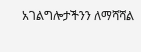አገልግሎታችንን ለማሻሻል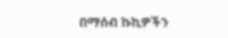በማሰብ ኩኪዎችን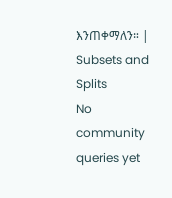እንጠቀማለን። |
Subsets and Splits
No community queries yet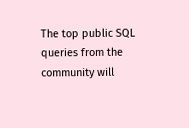The top public SQL queries from the community will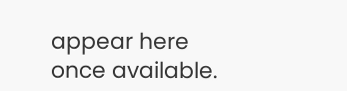appear here once available.